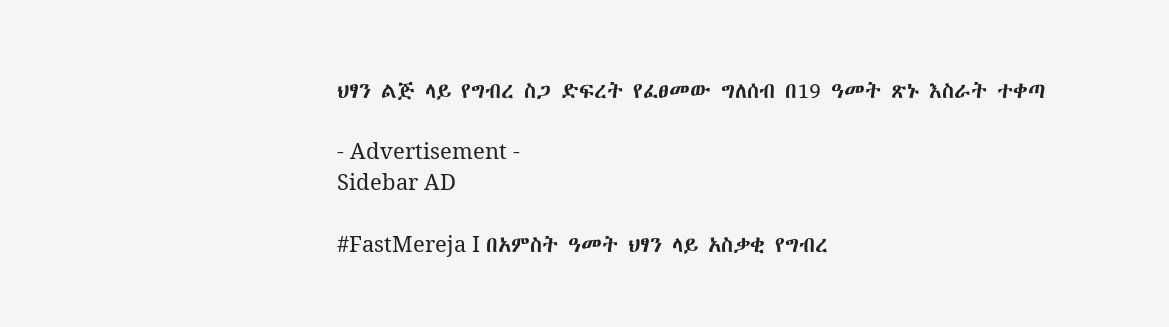ህፃን ልጅ ላይ የግብረ ስጋ ድፍረት የፈፀመው ግለሰብ በ19 ዓመት ጽኑ እስራት ተቀጣ

- Advertisement -
Sidebar AD

#FastMereja I በአምስት ዓመት ህፃን ላይ አስቃቂ የግብረ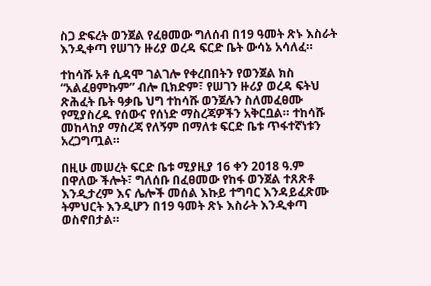ስጋ ድፍረት ወንጀል የፈፀመው ግለሰብ በ19 ዓመት ጽኑ እስራት እንዲቀጣ የሠገን ዙሪያ ወረዳ ፍርድ ቤት ውሳኔ አሳለፈ።

ተከሳሹ አቶ ሲዳሞ ገልገሎ የቀረበበትን የወንጀል ክስ “አልፈፀምኩም” ብሎ ቢክድም፣ የሠገን ዙሪያ ወረዳ ፍትህ ጽሕፈት ቤት ዓቃቤ ህግ ተከሳሹ ወንጀሉን ስለመፈፀሙ የሚያስረዱ የሰውና የሰነድ ማስረጃዎችን አቅርቧል። ተከሳሹ መከላከያ ማስረጃ የለኝም በማለቱ ፍርድ ቤቱ ጥፋተኛነቱን አረጋግጧል።

በዚሁ መሠረት ፍርድ ቤቱ ሚያዚያ 16 ቀን 2018 ዓ.ም በዋለው ችሎት፣ ግለሰቡ በፈፀመው የከፋ ወንጀል ተጸጽቶ እንዲታረም እና ሌሎች መሰል እኩይ ተግባር እንዳይፈጽሙ ትምህርት እንዲሆን በ19 ዓመት ጽኑ እስራት እንዲቀጣ ወስኖበታል።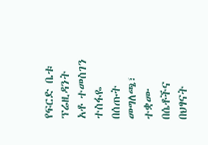የፍርድ ቤቱ ፕሬዚዳንት አቶ ተመስገን ተስፋዬ በሰጡት መግለጫ፣ ተቋሙ በሴቶችና በህፃናት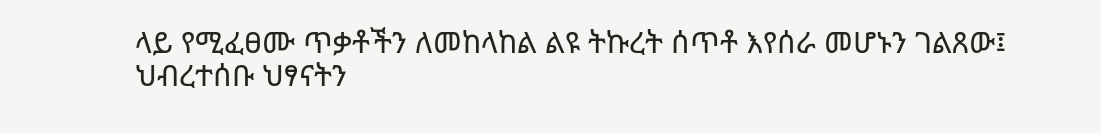ላይ የሚፈፀሙ ጥቃቶችን ለመከላከል ልዩ ትኩረት ሰጥቶ እየሰራ መሆኑን ገልጸው፤ ህብረተሰቡ ህፃናትን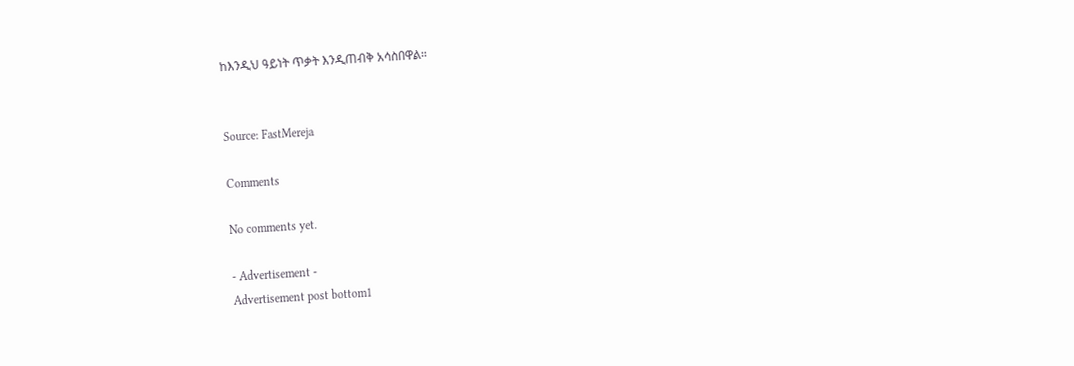ከእንዲህ ዓይነት ጥቃት እንዲጠብቅ አሳስበዋል።


Source: FastMereja

Comments

No comments yet.

- Advertisement -
Advertisement post bottom1